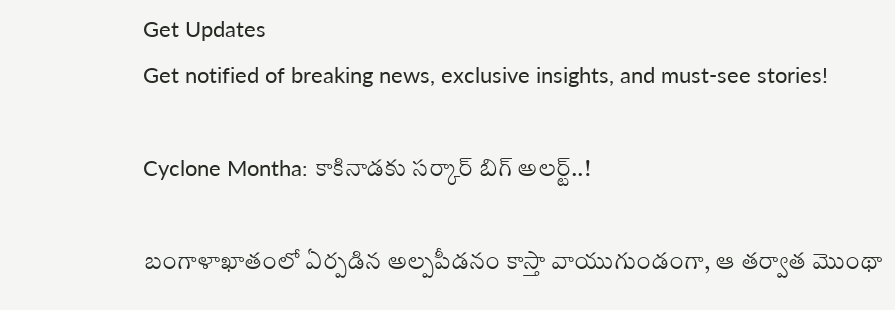Get Updates
Get notified of breaking news, exclusive insights, and must-see stories!

Cyclone Montha: కాకినాడకు సర్కార్ బిగ్ అలర్ట్..!

బంగాళాఖాతంలో ఏర్పడిన అల్పపీడనం కాస్తా వాయుగుండంగా, ఆ తర్వాత మొంథా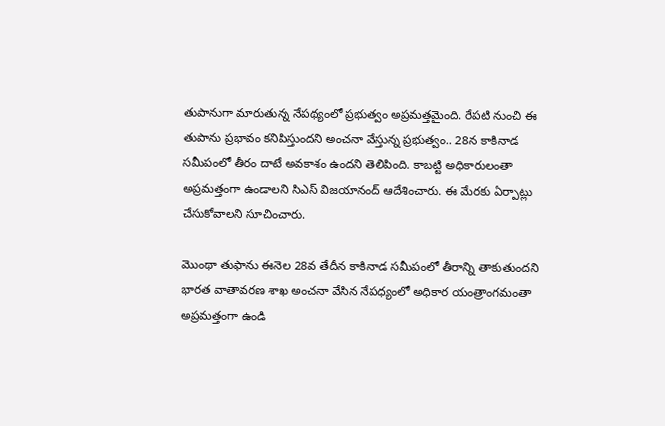తుపానుగా మారుతున్న నేపథ్యంలో ప్రభుత్వం అప్రమత్తమైంది. రేపటి నుంచి ఈ తుపాను ప్రభావం కనిపిస్తుందని అంచనా వేస్తున్న ప్రభుత్వం.. 28న కాకినాడ సమీపంలో తీరం దాటే అవకాశం ఉందని తెలిపింది. కాబట్టి అధికారులంతా అప్రమత్తంగా ఉండాలని సిఎస్ విజయానంద్ ఆదేశించారు. ఈ మేరకు ఏర్పాట్లు చేసుకోవాలని సూచించారు.

మొంథా తుఫాను ఈనెల 28వ తేదీన కాకినాడ సమీపంలో తీరాన్ని తాకుతుందని భారత వాతావరణ శాఖ అంచనా వేసిన నేపధ్యంలో అధికార యంత్రాంగమంతా అప్రమత్తంగా ఉండి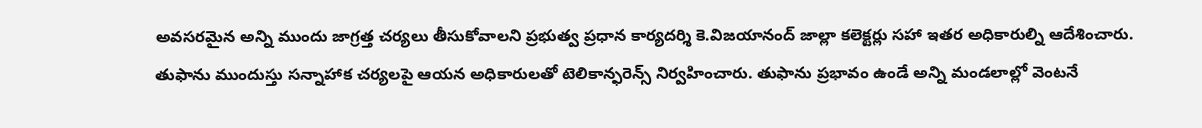అవసరమైన అన్ని ముందు జాగ్రత్త చర్యలు తీసుకోవాలని ప్రభుత్వ ప్రధాన కార్యదర్శి కె.విజయానంద్ జాల్లా కలెక్టర్లు సహా ఇతర అధికారుల్ని ఆదేశించారు. తుఫాను ముందుస్తు సన్నాహాక చర్యలపై ఆయన అధికారులతో టెలికాన్ఫరెన్స్ నిర్వహించారు. తుఫాను ప్రభావం ఉండే అన్ని మండలాల్లో వెంటనే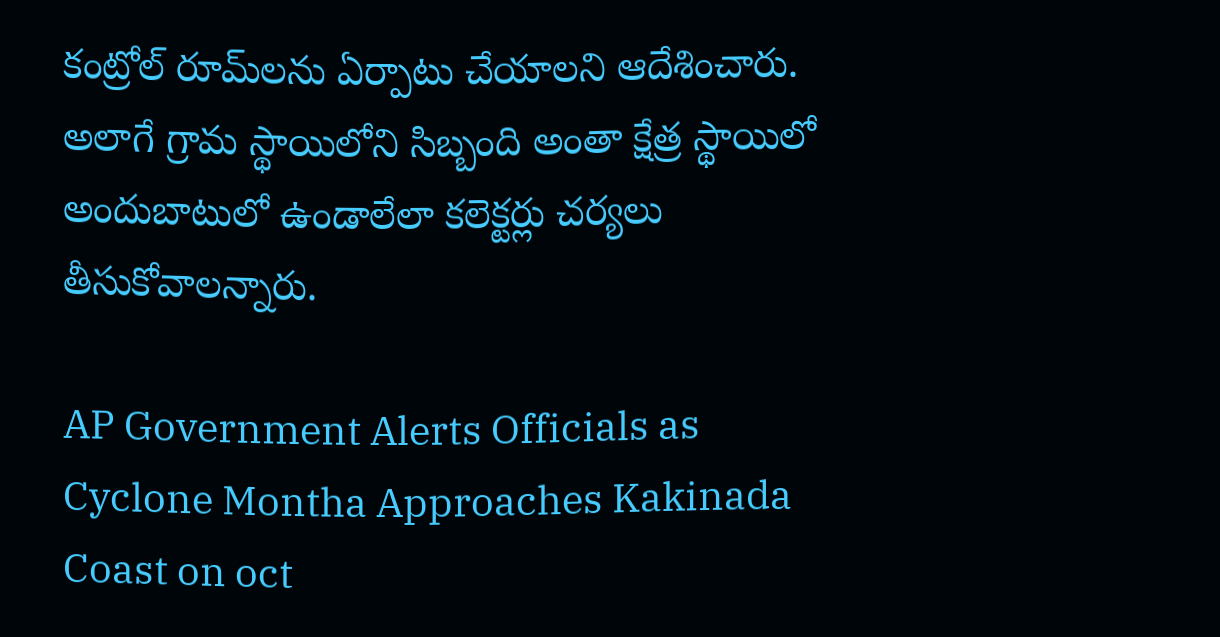కంట్రోల్ రూమ్‌లను ఏర్పాటు చేయాలని ఆదేశించారు. అలాగే గ్రామ స్థాయిలోని సిబ్బంది అంతా క్షేత్ర స్థాయిలో అందుబాటులో ఉండాలేలా కలెక్టర్లు చర్యలు తీసుకోవాలన్నారు.

AP Government Alerts Officials as Cyclone Montha Approaches Kakinada Coast on oct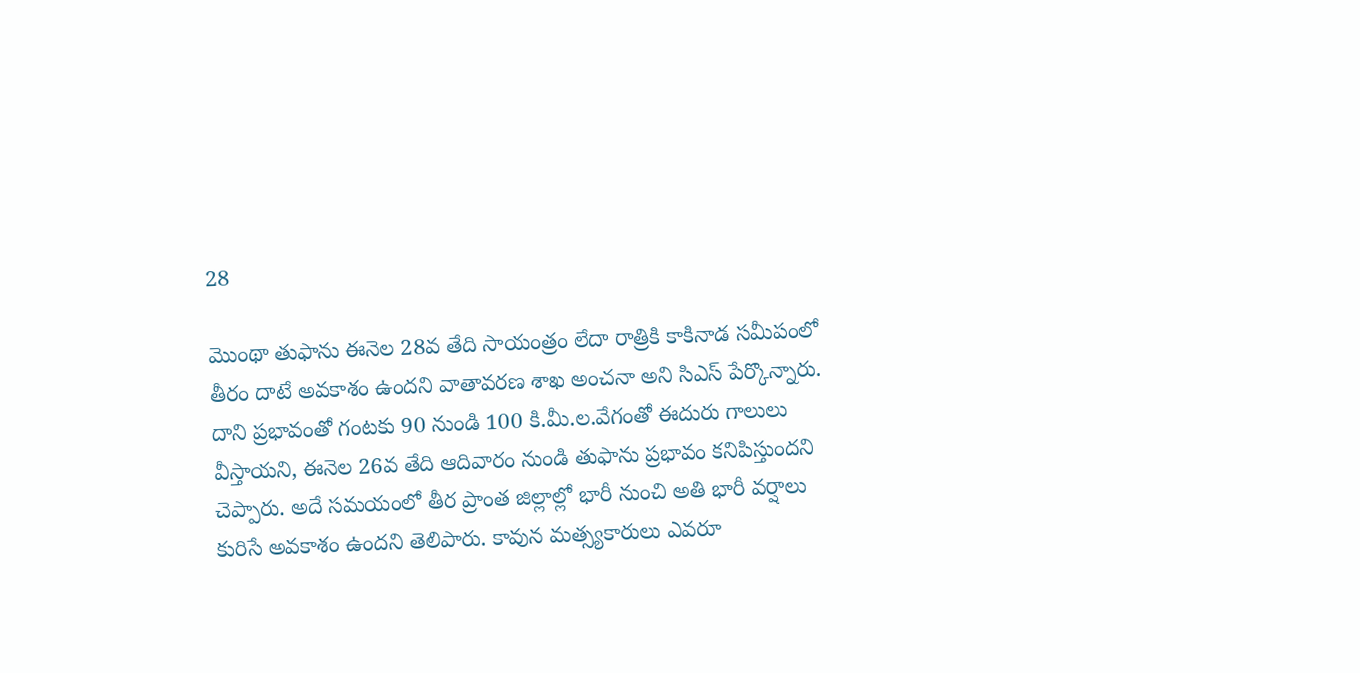28

మొంథా తుఫాను ఈనెల 28వ తేది సాయంత్రం లేదా రాత్రికి కాకినాడ సమీపంలో తీరం దాటే అవకాశం ఉందని వాతావరణ శాఖ అంచనా అని సిఎస్ పేర్కొన్నారు. దాని ప్రభావంతో గంటకు 90 నుండి 100 కి.మీ.ల.వేగంతో ఈదురు గాలులు వీస్తాయని, ఈనెల 26వ తేది ఆదివారం నుండి తుఫాను ప్రభావం కనిపిస్తుందని చెప్పారు. అదే సమయంలో తీర ప్రాంత జిల్లాల్లో భారీ నుంచి అతి భారీ వర్షాలు కురిసే అవకాశం ఉందని తెలిపారు. కావున మత్స్యకారులు ఎవరూ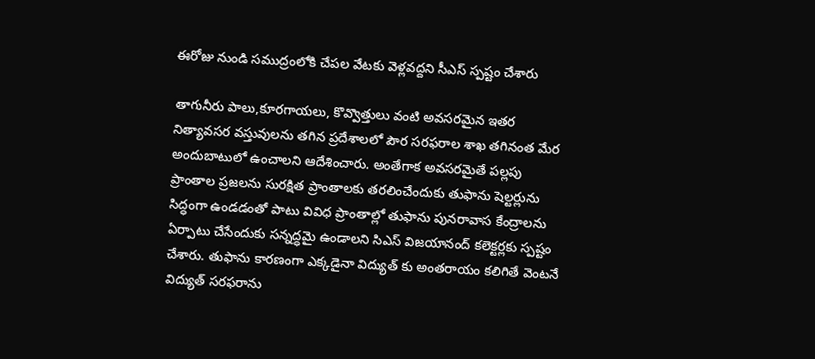ఈరోజు నుండి సముద్రంలోకి చేపల వేటకు వెళ్లవద్దని సీఎస్ స్పష్టం చేశారు

తాగునీరు పాలు,కూరగాయలు, కొవ్వొత్తులు వంటి అవసరమైన ఇతర నిత్యావసర వస్తువులను తగిన ప్రదేశాలలో పౌర సరఫరాల శాఖ తగినంత మేర అందుబాటులో ఉంచాలని ఆదేశించారు. అంతేగాక అవసరమైతే పల్లపు ప్రాంతాల ప్రజలను సురక్షిత ప్రాంతాలకు తరలించేందుకు తుఫాను షెల్టర్లును సిద్ధంగా ఉండడంతో పాటు వివిధ ప్రాంతాల్లో తుఫాను పునరావాస కేంద్రాలను ఏర్పాటు చేసేందుకు సన్నద్ధమై ఉండాలని సిఎస్ విజయానంద్ కలెక్టర్లకు స్పష్టం చేశారు. తుఫాను కారణంగా ఎక్కడైనా విద్యుత్ కు అంతరాయం కలిగితే వెంటనే విద్యుత్ సరఫరాను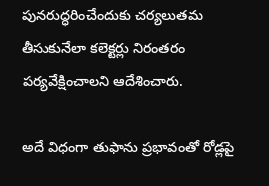పునరుద్ధరించేందుకు చర్యలుతమ తీసుకునేలా కలెక్టర్లు నిరంతరం పర్యవేక్షించాలని ఆదేశించారు.

అదే విధంగా తుఫాను ప్రభావంతో రోడ్లపై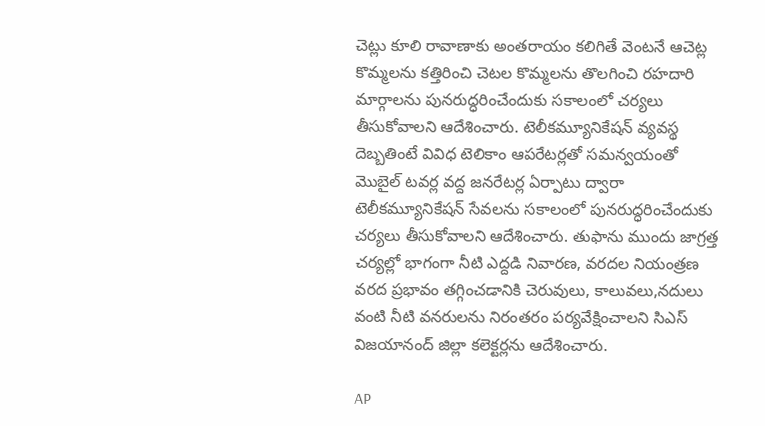చెట్లు కూలి రావాణాకు అంతరాయం కలిగితే వెంటనే ఆచెట్ల కొమ్మలను కత్తిరించి చెటల కొమ్మలను తొలగించి రహదారి మార్గాలను పునరుద్ధరించేందుకు సకాలంలో చర్యలు తీసుకోవాలని ఆదేశించారు. టెలీకమ్యూనికేషన్ వ్యవస్థ దెబ్బతింటే వివిధ టెలికాం ఆపరేటర్లతో సమన్వయంతో మొబైల్ టవర్ల వద్ద జనరేటర్ల ఏర్పాటు ద్వారా టెలీకమ్యూనికేషన్ సేవలను సకాలంలో పునరుద్ధరించేందుకు చర్యలు తీసుకోవాలని ఆదేశించారు. తుఫాను ముందు జాగ్రత్త చర్యల్లో భాగంగా నీటి ఎద్దడి నివారణ, వరదల నియంత్రణ వరద ప్రభావం తగ్గించడానికి చెరువులు, కాలువలు,నదులు వంటి నీటి వనరులను నిరంతరం పర్యవేక్షించాలని సిఎస్ విజయానంద్ జిల్లా కలెక్టర్లను ఆదేశించారు.

AP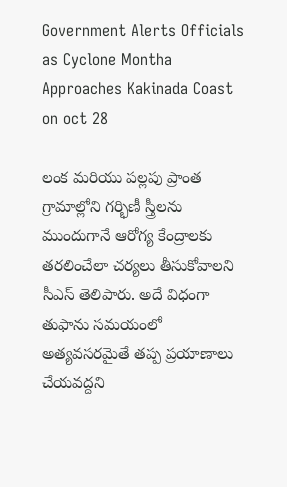Government Alerts Officials as Cyclone Montha Approaches Kakinada Coast on oct 28

లంక మరియు పల్లపు ప్రాంత గ్రామాల్లోని గర్భిణీ స్త్రీలను ముందుగానే ఆరోగ్య కేంద్రాలకు తరలించేలా చర్యలు తీసుకోవాలని సీఎస్ తెలిపారు. అదే విధంగా తుఫాను సమయంలో అత్యవసరమైతే తప్ప ప్రయాణాలు చేయవద్దని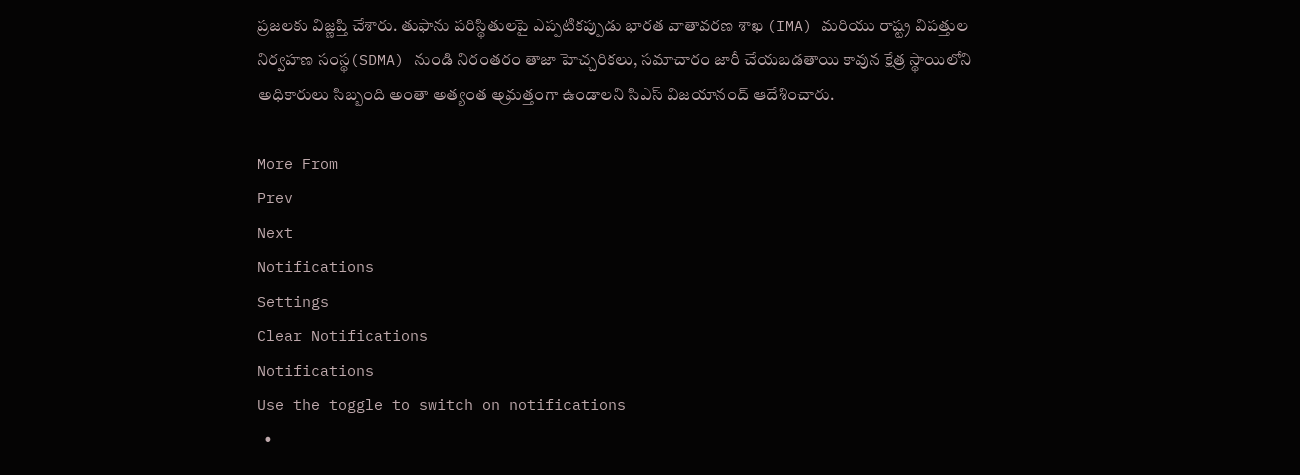ప్రజలకు విజ్ణప్తి చేశారు. తుఫాను పరిస్థితులపై ఎప్పటికప్పుడు భారత వాతావరణ శాఖ (IMA) మరియు రాష్ట్ర విపత్తుల నిర్వహణ సంస్థ(SDMA) నుండి నిరంతరం తాజా హెచ్చరికలు, సమాచారం జారీ చేయబడతాయి కావున క్షేత్ర స్థాయిలోని అధికారులు సిబ్బంది అంతా అత్యంత అ్రమత్తంగా ఉండాలని సిఎస్ విజయానంద్ ఆదేశించారు.

More From
Prev
Next
Notifications
Settings
Clear Notifications
Notifications
Use the toggle to switch on notifications
  •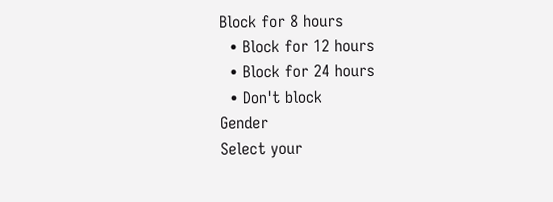Block for 8 hours
  • Block for 12 hours
  • Block for 24 hours
  • Don't block
Gender
Select your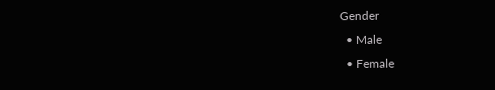Gender
  • Male
  • Female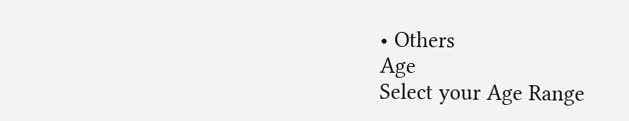• Others
Age
Select your Age Range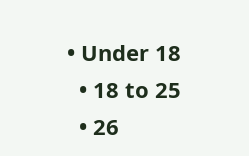• Under 18
  • 18 to 25
  • 26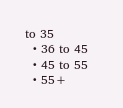to 35
  • 36 to 45
  • 45 to 55
  • 55+